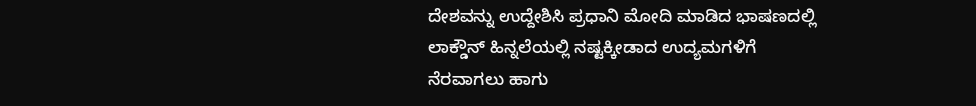ದೇಶವನ್ನು ಉದ್ದೇಶಿಸಿ ಪ್ರಧಾನಿ ಮೋದಿ ಮಾಡಿದ ಭಾಷಣದಲ್ಲಿ ಲಾಕ್ಡೌನ್ ಹಿನ್ನಲೆಯಲ್ಲಿ ನಷ್ಟಕ್ಕೀಡಾದ ಉದ್ಯಮಗಳಿಗೆ ನೆರವಾಗಲು ಹಾಗು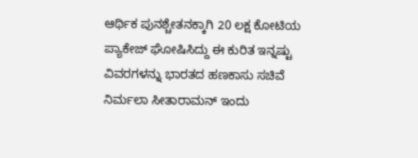ಆರ್ಥಿಕ ಪುನಶ್ಚೇತನಕ್ಕಾಗಿ 20 ಲಕ್ಷ ಕೋಟಿಯ ಪ್ಯಾಕೇಜ್ ಘೋಷಿಸಿದ್ದು ಈ ಕುರಿತ ಇನ್ನಷ್ಟು ವಿವರಗಳನ್ನು ಭಾರತದ ಹಣಕಾಸು ಸಚಿವೆ ನಿರ್ಮಲಾ ಸೀತಾರಾಮನ್ ಇಂದು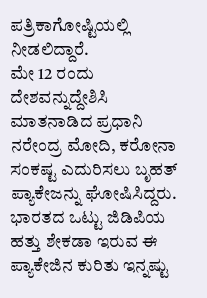ಪತ್ರಿಕಾಗೋಷ್ಟಿಯಲ್ಲಿ ನೀಡಲಿದ್ದಾರೆ.
ಮೇ 12 ರಂದು ದೇಶವನ್ನುದ್ದೇಶಿಸಿ ಮಾತನಾಡಿದ ಪ್ರಧಾನಿ ನರೇಂದ್ರ ಮೋದಿ, ಕರೋನಾ ಸಂಕಷ್ಟ ಎದುರಿಸಲು ಬೃಹತ್ ಪ್ಯಾಕೇಜನ್ನು ಘೋಷಿಸಿದ್ದರು. ಭಾರತದ ಒಟ್ಟು ಜಿಡಿಪಿಯ ಹತ್ತು ಶೇಕಡಾ ಇರುವ ಈ ಪ್ಯಾಕೇಜಿನ ಕುರಿತು ಇನ್ನಷ್ಟು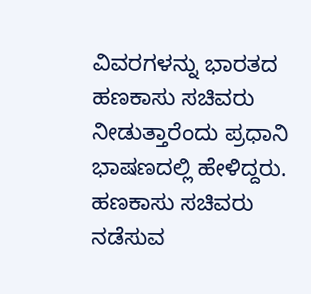ವಿವರಗಳನ್ನು ಭಾರತದ ಹಣಕಾಸು ಸಚಿವರು ನೀಡುತ್ತಾರೆಂದು ಪ್ರಧಾನಿ ಭಾಷಣದಲ್ಲಿ ಹೇಳಿದ್ದರು.
ಹಣಕಾಸು ಸಚಿವರು ನಡೆಸುವ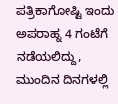ಪತ್ರಿಕಾಗೋಷ್ಟಿ ಇಂದು ಅಪರಾಹ್ನ 4 ಗಂಟೆಗೆ ನಡೆಯಲಿದ್ದು, ಮುಂದಿನ ದಿನಗಳಲ್ಲಿ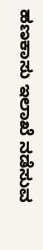ಹಣಕಾಸು ಇಲಾಖೆ ನಡೆಸುವ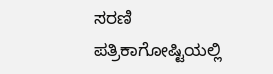ಸರಣಿ ಪತ್ರಿಕಾಗೋಷ್ಟಿಯಲ್ಲಿ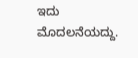ಇದು ಮೊದಲನೆಯದ್ದು.